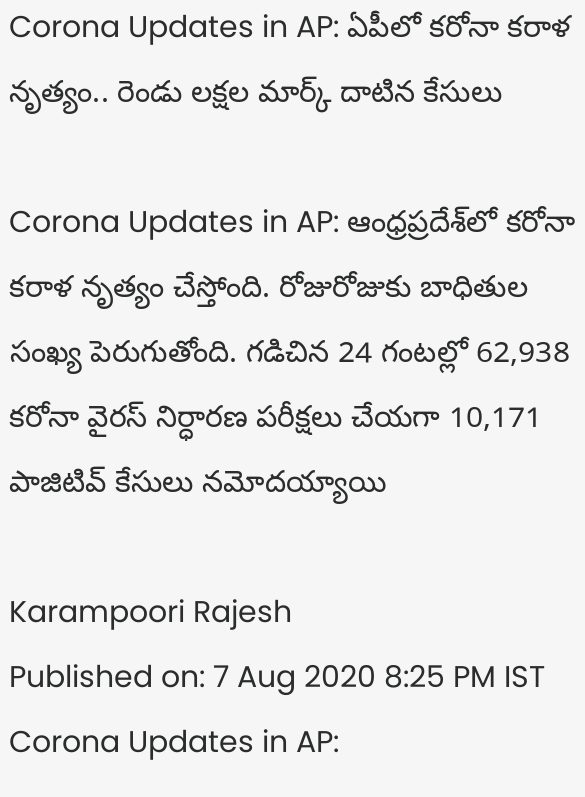Corona Updates in AP: ఏపీలో క‌రోనా కరాళ నృత్యం.. రెండు ల‌క్ష‌ల మార్క్ దాటిన కేసులు

Corona Updates in AP: ఆంధ్రప్రదేశ్‌లో క‌రోనా కరాళ నృత్యం చేస్తోంది. రోజురోజుకు బాధితుల సంఖ్య పెరుగుతోంది. గడిచిన 24 గంటల్లో 62,938 కరోనా వైరస్‌ నిర్ధారణ పరీక్షలు చేయగా 10,171 పాజిటివ్‌ కేసులు నమోదయ్యాయి

Karampoori Rajesh
Published on: 7 Aug 2020 8:25 PM IST
Corona Updates in AP: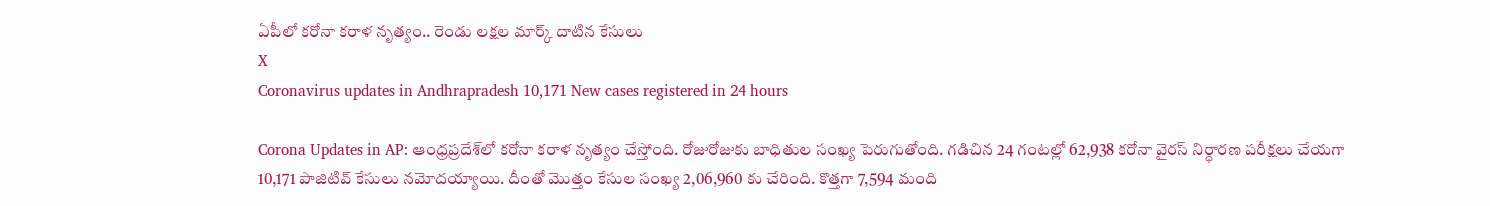ఏపీలో క‌రోనా కరాళ నృత్యం.. రెండు ల‌క్ష‌ల మార్క్ దాటిన కేసులు
X
Coronavirus updates in Andhrapradesh 10,171 New cases registered in 24 hours

Corona Updates in AP: ఆంధ్రప్రదేశ్‌లో క‌రోనా కరాళ నృత్యం చేస్తోంది. రోజురోజుకు బాధితుల సంఖ్య పెరుగుతోంది. గడిచిన 24 గంటల్లో 62,938 కరోనా వైరస్‌ నిర్ధారణ పరీక్షలు చేయగా 10,171 పాజిటివ్‌ కేసులు నమోదయ్యాయి. దీంతో మొత్తం కేసుల సంఖ్య 2,06,960 కు చేరింది. కొత్తగా 7,594 మంది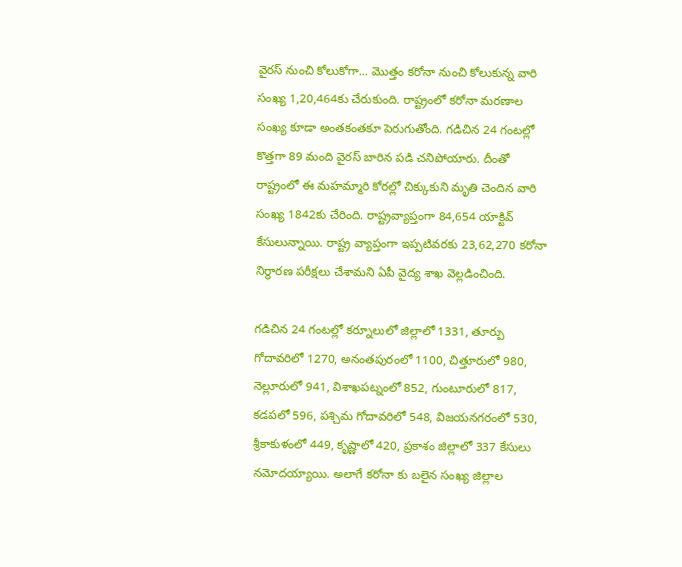వైరస్ నుంచి కోలుకోగా... మొత్తం కరోనా నుంచి కోలుకున్న వారి సంఖ్య 1,20,464కు చేరుకుంది. రాష్ట్రంలో కరోనా మరణాల సంఖ్య కూడా అంతకంతకూ పెరుగుతోంది. గడిచిన 24 గంటల్లో కొత్తగా 89 మంది వైరస్ బారిన పడి చనిపోయారు. దీంతో రాష్ట్రంలో ఈ మహమ్మారి కోరల్లో చిక్కుకుని మృతి చెందిన వారి సంఖ్య 1842కు చేరింది. రాష్ట్రవ్యాప్తంగా 84,654 యాక్టివ్‌ కేసులున్నాయి. రాష్ట్ర వ్యాప్తంగా ఇప్పటివరకు 23,62,270 కరోనా నిర్ధారణ పరీక్షలు చేశామని ఏపీ వైద్య శాఖ వెల్లడించింది.

గడిచిన 24 గంటల్లో కర్నూలులో జిల్లాలో 1331, తూర్పు గోదావరిలో 1270, అనంతపురంలో 1100, చిత్తూరులో 980, నెల్లూరులో 941, విశాఖపట్నంలో 852, గుంటూరులో 817, కడపలో 596, పశ్చిమ గోదావరిలో 548, విజయనగరంలో 530, శ్రీకాకుళంలో 449, కృష్ణాలో 420, ప్రకాశం జిల్లాలో 337 కేసులు నమోదయ్యాయి. అలాగే కరోనా కు బ‌లైన సంఖ్య జిల్లాల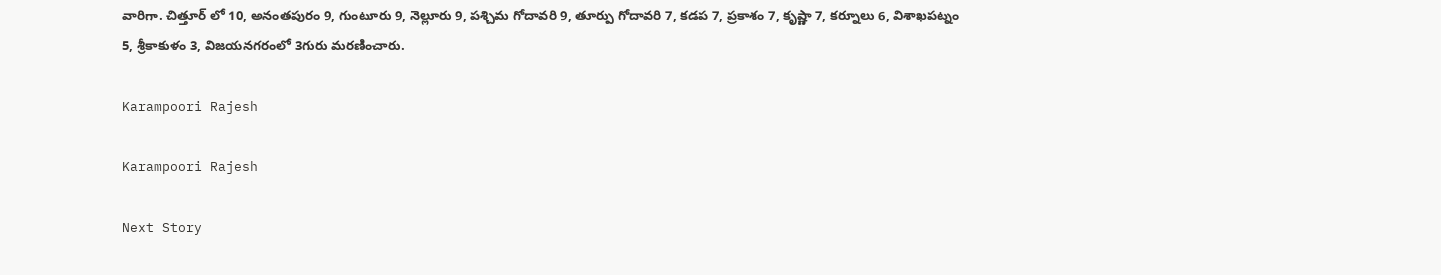వారిగా. చిత్తూర్ లో 10, అనంతపురం 9, గుంటూరు 9, నెల్లూరు 9, పశ్చిమ గోదావరి 9, తూర్పు గోదావరి 7, కడప 7, ప్రకాశం 7, కృష్ణా 7, కర్నూలు 6, విశాఖపట్నం 5, శ్రీకాకుళం 3, విజయనగరంలో 3గురు మ‌ర‌ణించారు.

Karampoori Rajesh

Karampoori Rajesh

Next Story